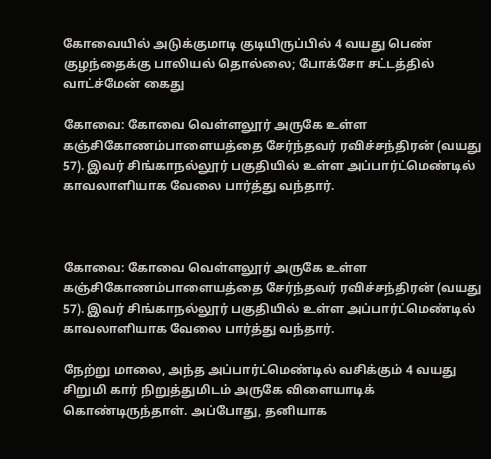கோவையில் அடுக்குமாடி குடியிருப்பில் 4 வயது பெண் குழந்தைக்கு பாலியல் தொல்லை; போக்சோ சட்டத்தில் வாட்ச்மேன் கைது

கோவை: கோவை வெள்ளலூர் அருகே உள்ள கஞ்சிகோணம்பாளையத்தை சேர்ந்தவர் ரவிச்சந்திரன் (வயது 57). இவர் சிங்காநல்லூர் பகுதியில் உள்ள அப்பார்ட்மெண்டில் காவலாளியாக வேலை பார்த்து வந்தார்.



கோவை: கோவை வெள்ளலூர் அருகே உள்ள கஞ்சிகோணம்பாளையத்தை சேர்ந்தவர் ரவிச்சந்திரன் (வயது 57). இவர் சிங்காநல்லூர் பகுதியில் உள்ள அப்பார்ட்மெண்டில் காவலாளியாக வேலை பார்த்து வந்தார்.

நேற்று மாலை, அந்த அப்பார்ட்மெண்டில் வசிக்கும் 4 வயது சிறுமி கார் நிறுத்துமிடம் அருகே விளையாடிக் கொண்டிருந்தாள். அப்போது, தனியாக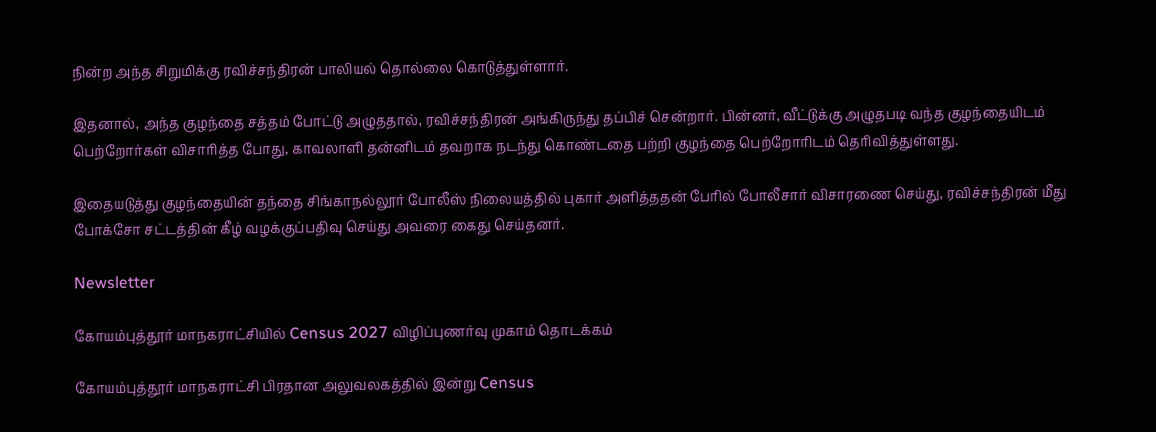நின்ற அந்த சிறுமிக்கு ரவிச்சந்திரன் பாலியல் தொல்லை கொடுத்துள்ளார்.

இதனால், அந்த குழந்தை சத்தம் போட்டு அழுததால், ரவிச்சந்திரன் அங்கிருந்து தப்பிச் சென்றார். பின்னர், வீட்டுக்கு அழுதபடி வந்த குழந்தையிடம் பெற்றோர்கள் விசாரித்த போது, காவலாளி தன்னிடம் தவறாக நடந்து கொண்டதை பற்றி குழந்தை பெற்றோரிடம் தெரிவித்துள்ளது.

இதையடுத்து குழந்தையின் தந்தை சிங்காநல்லூர் போலீஸ் நிலையத்தில் புகார் அளித்ததன் பேரில் போலீசார் விசாரணை செய்து, ரவிச்சந்திரன் மீது போக்சோ சட்டத்தின் கீழ் வழக்குப்பதிவு செய்து அவரை கைது செய்தனர்.

Newsletter

கோயம்புத்தூர் மாநகராட்சியில் Census 2027 விழிப்புணர்வு முகாம் தொடக்கம்

கோயம்புத்தூர் மாநகராட்சி பிரதான அலுவலகத்தில் இன்று Census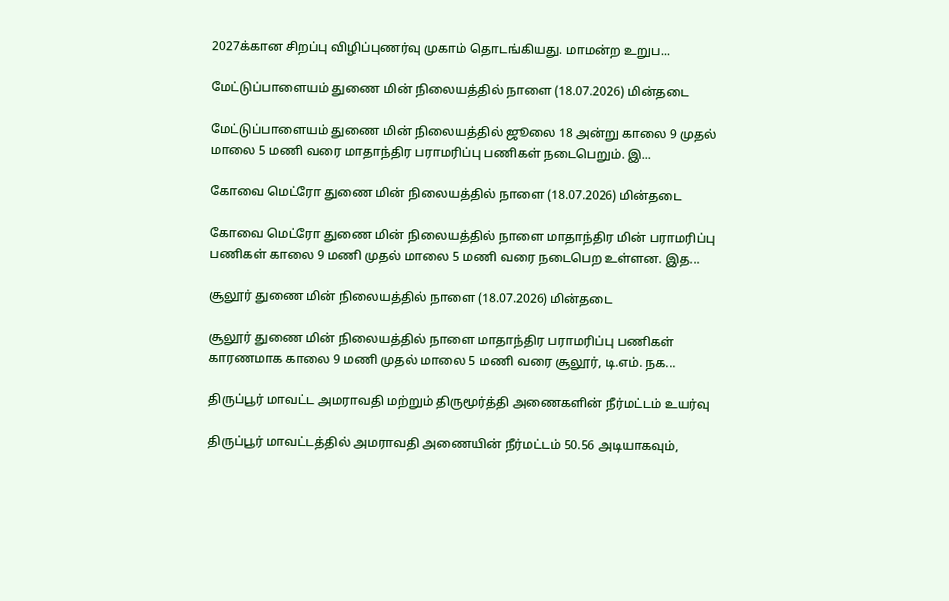2027க்கான சிறப்பு விழிப்புணர்வு முகாம் தொடங்கியது. மாமன்ற உறுப...

மேட்டுப்பாளையம் துணை மின் நிலையத்தில் நாளை (18.07.2026) மின்தடை

மேட்டுப்பாளையம் துணை மின் நிலையத்தில் ஜூலை 18 அன்று காலை 9 முதல் மாலை 5 மணி வரை மாதாந்திர பராமரிப்பு பணிகள் நடைபெறும். இ...

கோவை மெட்ரோ துணை மின் நிலையத்தில் நாளை (18.07.2026) மின்தடை

கோவை மெட்ரோ துணை மின் நிலையத்தில் நாளை மாதாந்திர மின் பராமரிப்பு பணிகள் காலை 9 மணி முதல் மாலை 5 மணி வரை நடைபெற உள்ளன. இத...

சூலூர் துணை மின் நிலையத்தில் நாளை (18.07.2026) மின்தடை

சூலூர் துணை மின் நிலையத்தில் நாளை மாதாந்திர பராமரிப்பு பணிகள் காரணமாக காலை 9 மணி முதல் மாலை 5 மணி வரை சூலூர், டி.எம். நக...

திருப்பூர் மாவட்ட அமராவதி மற்றும் திருமூர்த்தி அணைகளின் நீர்மட்டம் உயர்வு

திருப்பூர் மாவட்டத்தில் அமராவதி அணையின் நீர்மட்டம் 50.56 அடியாகவும்,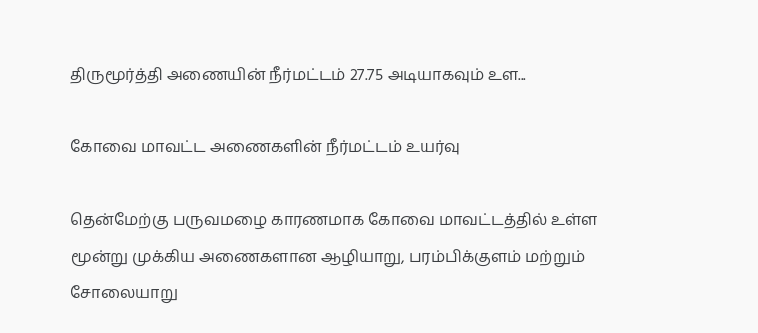திருமூர்த்தி அணையின் நீர்மட்டம் 27.75 அடியாகவும் உள...

கோவை மாவட்ட அணைகளின் நீர்மட்டம் உயர்வு

தென்மேற்கு பருவமழை காரணமாக கோவை மாவட்டத்தில் உள்ள மூன்று முக்கிய அணைகளான ஆழியாறு, பரம்பிக்குளம் மற்றும் சோலையாறு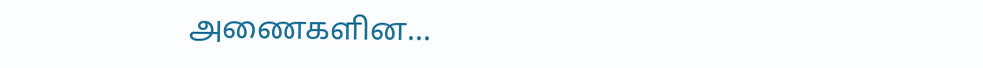அணைகளின...